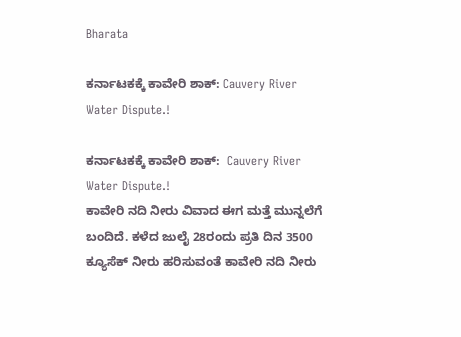Bharata

ಕರ್ನಾಟಕಕ್ಕೆ ಕಾವೇರಿ ಶಾಕ್: Cauvery River Water Dispute.!

ಕರ್ನಾಟಕಕ್ಕೆ ಕಾವೇರಿ ಶಾಕ್:  Cauvery River Water Dispute.!
ಕಾವೇರಿ ನದಿ ನೀರು ವಿವಾದ ಈಗ ಮತ್ತೆ ಮುನ್ನಲೆಗೆ ಬಂದಿದೆ. ಕಳೆದ ಜುಲೈ 28ರಂದು ಪ್ರತಿ ದಿನ 3500 ಕ್ಯೂಸೆಕ್ ನೀರು ಹರಿಸುವಂತೆ ಕಾವೇರಿ ನದಿ ನೀರು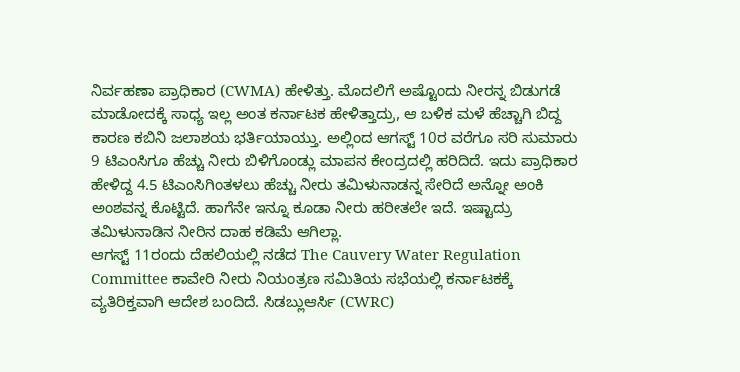ನಿರ್ವಹಣಾ ಪ್ರಾಧಿಕಾರ (CWMA) ಹೇಳಿತ್ತು. ಮೊದಲಿಗೆ ಅಷ್ಟೊಂದು ನೀರನ್ನ ಬಿಡುಗಡೆ ಮಾಡೋದಕ್ಕೆ ಸಾಧ್ಯ ಇಲ್ಲ ಅಂತ ಕರ್ನಾಟಕ ಹೇಳಿತ್ತಾದ್ರು, ಆ ಬಳಿಕ ಮಳೆ ಹೆಚ್ಚಾಗಿ ಬಿದ್ದ ಕಾರಣ ಕಬಿನಿ ಜಲಾಶಯ ಭರ್ತಿಯಾಯ್ತು. ಅಲ್ಲಿಂದ ಆಗಸ್ಟ್ 10ರ ವರೆಗೂ ಸರಿ ಸುಮಾರು 9 ಟಿಎಂಸಿಗೂ ಹೆಚ್ಚು ನೀರು ಬಿಳಿಗೊಂಡ್ಲು ಮಾಪನ ಕೇಂದ್ರದಲ್ಲಿ ಹರಿದಿದೆ. ಇದು ಪ್ರಾಧಿಕಾರ ಹೇಳಿದ್ದ 4.5 ಟಿಎಂಸಿಗಿಂತಳಲು ಹೆಚ್ಚು ನೀರು ತಮಿಳುನಾಡನ್ನ ಸೇರಿದೆ ಅನ್ನೋ ಅಂಕಿ ಅಂಶವನ್ನ ಕೊಟ್ಟಿದೆ. ಹಾಗೆನೇ ಇನ್ನೂ ಕೂಡಾ ನೀರು ಹರೀತಲೇ ಇದೆ. ಇಷ್ಟಾದ್ರು ತಮಿಳುನಾಡಿನ ನೀರಿನ ದಾಹ ಕಡಿಮೆ ಆಗಿಲ್ಲಾ.
ಆಗಸ್ಟ್ 11ರಂದು ದೆಹಲಿಯಲ್ಲಿ ನಡೆದ The Cauvery Water Regulation Committee ಕಾವೇರಿ ನೀರು ನಿಯಂತ್ರಣ ಸಮಿತಿಯ ಸಭೆಯಲ್ಲಿ ಕರ್ನಾಟಕಕ್ಕೆ ವ್ಯತಿರಿಕ್ತವಾಗಿ ಆದೇಶ ಬಂದಿದೆ. ಸಿಡಬ್ಲುಆರ್ಸಿ (CWRC)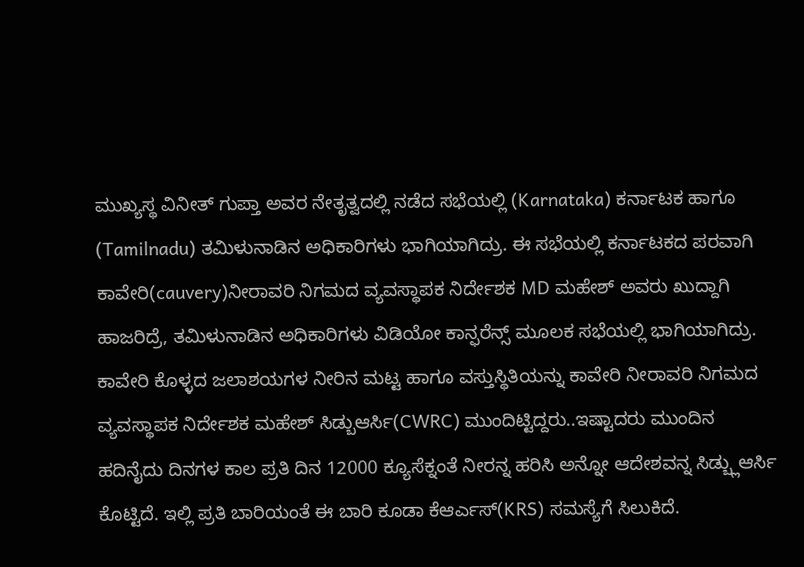ಮುಖ್ಯಸ್ಥ ವಿನೀತ್ ಗುಪ್ತಾ ಅವರ ನೇತೃತ್ವದಲ್ಲಿ ನಡೆದ ಸಭೆಯಲ್ಲಿ (Karnataka) ಕರ್ನಾಟಕ ಹಾಗೂ (Tamilnadu) ತಮಿಳುನಾಡಿನ ಅಧಿಕಾರಿಗಳು ಭಾಗಿಯಾಗಿದ್ರು. ಈ ಸಭೆಯಲ್ಲಿ ಕರ್ನಾಟಕದ ಪರವಾಗಿ ಕಾವೇರಿ(cauvery)ನೀರಾವರಿ ನಿಗಮದ ವ್ಯವಸ್ಥಾಪಕ ನಿರ್ದೇಶಕ MD ಮಹೇಶ್ ಅವರು ಖುದ್ದಾಗಿ ಹಾಜರಿದ್ರೆ, ತಮಿಳುನಾಡಿನ ಅಧಿಕಾರಿಗಳು ವಿಡಿಯೋ ಕಾನ್ಫರೆನ್ಸ್ ಮೂಲಕ ಸಭೆಯಲ್ಲಿ ಭಾಗಿಯಾಗಿದ್ರು. ಕಾವೇರಿ ಕೊಳ್ಳದ ಜಲಾಶಯಗಳ ನೀರಿನ ಮಟ್ಟ ಹಾಗೂ ವಸ್ತುಸ್ಥಿತಿಯನ್ನು ಕಾವೇರಿ ನೀರಾವರಿ ನಿಗಮದ ವ್ಯವಸ್ಥಾಪಕ ನಿರ್ದೇಶಕ ಮಹೇಶ್ ಸಿಡ್ಬುಆರ್ಸಿ(CWRC) ಮುಂದಿಟ್ಟಿದ್ದರು..ಇಷ್ಟಾದರು ಮುಂದಿನ ಹದಿನೈದು ದಿನಗಳ ಕಾಲ ಪ್ರತಿ ದಿನ 12000 ಕ್ಯೂಸೆಕ್ನಂತೆ ನೀರನ್ನ ಹರಿಸಿ ಅನ್ನೋ ಆದೇಶವನ್ನ ಸಿಡ್ಬ್ಲುಆರ್ಸಿ ಕೊಟ್ಟಿದೆ. ಇಲ್ಲಿ ಪ್ರತಿ ಬಾರಿಯಂತೆ ಈ ಬಾರಿ ಕೂಡಾ ಕೆಆರ್ಎಸ್(KRS) ಸಮಸ್ಯೆಗೆ ಸಿಲುಕಿದೆ.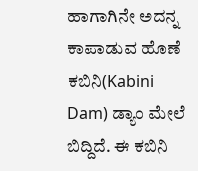ಹಾಗಾಗಿನೇ ಅದನ್ನ ಕಾಪಾಡುವ ಹೊಣೆ ಕಬಿನಿ(Kabini Dam) ಡ್ಯಾಂ ಮೇಲೆ ಬಿದ್ದಿದೆ. ಈ ಕಬಿನಿ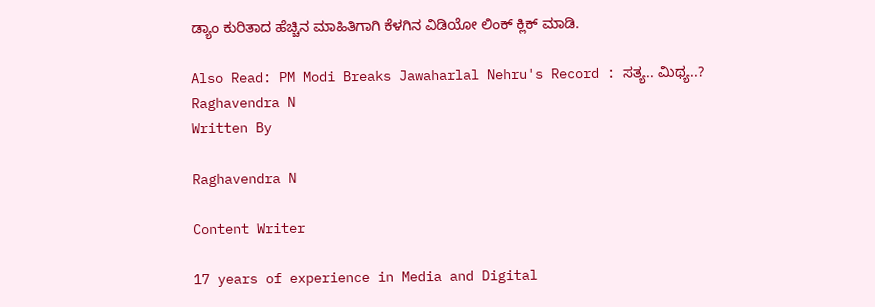ಡ್ಯಾಂ ಕುರಿತಾದ ಹೆಚ್ಚಿನ ಮಾಹಿತಿಗಾಗಿ ಕೆಳಗಿನ ವಿಡಿಯೋ ಲಿಂಕ್ ಕ್ಲಿಕ್ ಮಾಡಿ.

Also Read: PM Modi Breaks Jawaharlal Nehru's Record : ಸತ್ಯ.. ಮಿಥ್ಯ..?
Raghavendra N
Written By

Raghavendra N

Content Writer

17 years of experience in Media and Digital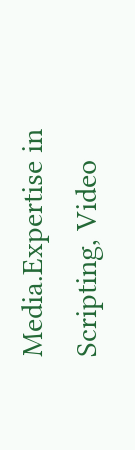Media.Expertise in Scripting, Video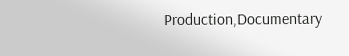Production,Documentary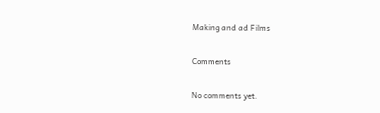Making and ad Films

Comments

No comments yet.